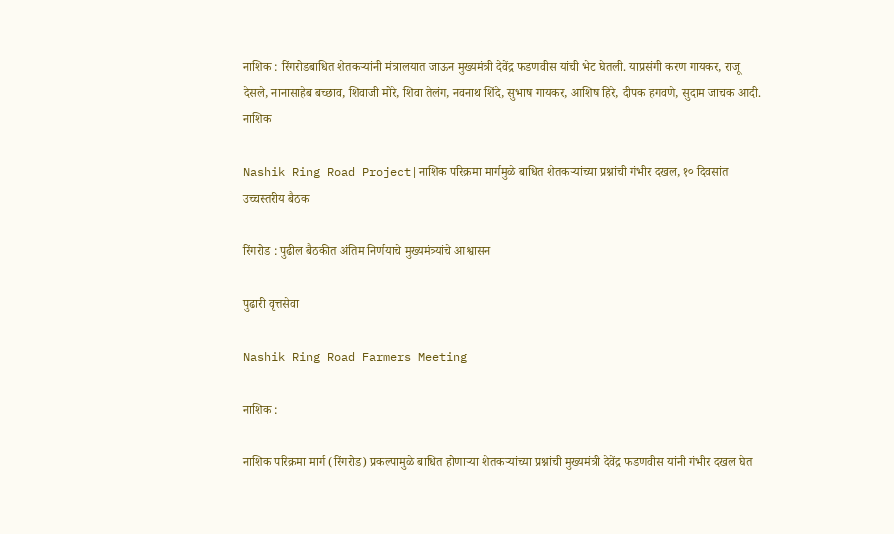नाशिक : रिंगरोडबाधित शेतकऱ्यांनी मंत्रालयात जाऊन मुख्यमंत्री देवेंद्र फडणवीस यांची भेट घेतली. याप्रसंगी करण गायकर, राजू देसले, नानासाहेब बच्छाव, शिवाजी मोरे, शिवा तेलंग, नवनाथ शिंदे, सुभाष गायकर, आशिष हिरे, दीपक हगवणे, सुदाम जाचक आदी.
नाशिक

Nashik Ring Road Project|नाशिक परिक्रमा मार्गमुळे बाधित शेतकऱ्यांच्या प्रश्नांची गंभीर दखल, १० दिवसांत उच्चस्तरीय बैठक

रिंगरोड : पुढील बैठकीत अंतिम निर्णयाचे मुख्यमंत्र्यांचे आश्वासन

पुढारी वृत्तसेवा

Nashik Ring Road Farmers Meeting

नाशिक :

नाशिक परिक्रमा मार्ग (रिंगरोड) प्रकल्पामुळे बाधित होणाऱ्या शेतकऱ्यांच्या प्रश्नांची मुख्यमंत्री देवेंद्र फडणवीस यांनी गंभीर दखल घेत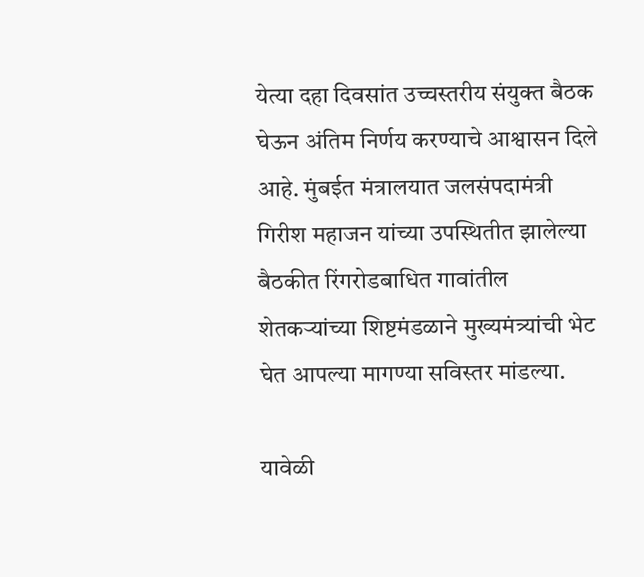येत्या दहा दिवसांत उच्चस्तरीय संयुक्त बैठक घेऊन अंतिम निर्णय करण्याचे आश्वासन दिले आहे. मुंबईत मंत्रालयात जलसंपदामंत्री गिरीश महाजन यांच्या उपस्थितीत झालेल्या बैठकीत रिंगरोडबाधित गावांतील शेतकऱ्यांच्या शिष्टमंडळाने मुख्यमंत्र्यांची भेट घेत आपल्या मागण्या सविस्तर मांडल्या.

यावेळी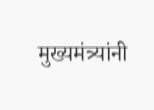मुख्यमंत्र्यांनी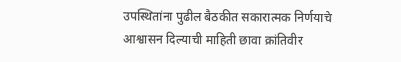उपस्थितांना पुढील बैठकीत सकारात्मक निर्णयाचे आश्वासन दिल्याची माहिती छावा क्रांतिवीर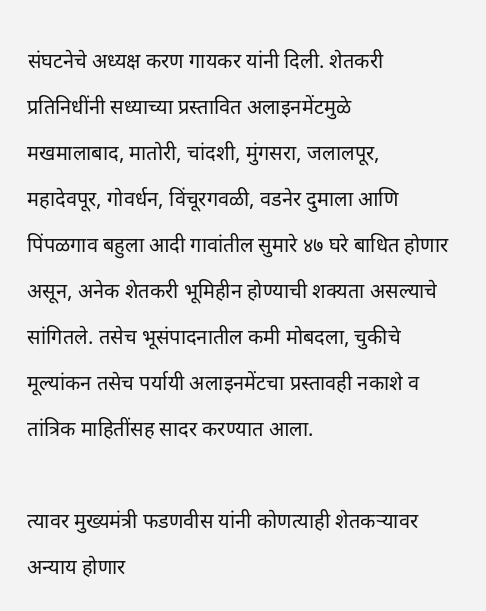संघटनेचे अध्यक्ष करण गायकर यांनी दिली. शेतकरी प्रतिनिधींनी सध्याच्या प्रस्तावित अलाइनमेंटमुळे मखमालाबाद, मातोरी, चांदशी, मुंगसरा, जलालपूर, महादेवपूर, गोवर्धन, विंचूरगवळी, वडनेर दुमाला आणि पिंपळगाव बहुला आदी गावांतील सुमारे ४७ घरे बाधित होणार असून, अनेक शेतकरी भूमिहीन होण्याची शक्यता असल्याचे सांगितले. तसेच भूसंपादनातील कमी मोबदला, चुकीचे मूल्यांकन तसेच पर्यायी अलाइनमेंटचा प्रस्तावही नकाशे व तांत्रिक माहितींसह सादर करण्यात आला.

त्यावर मुख्यमंत्री फडणवीस यांनी कोणत्याही शेतकऱ्यावर अन्याय होणार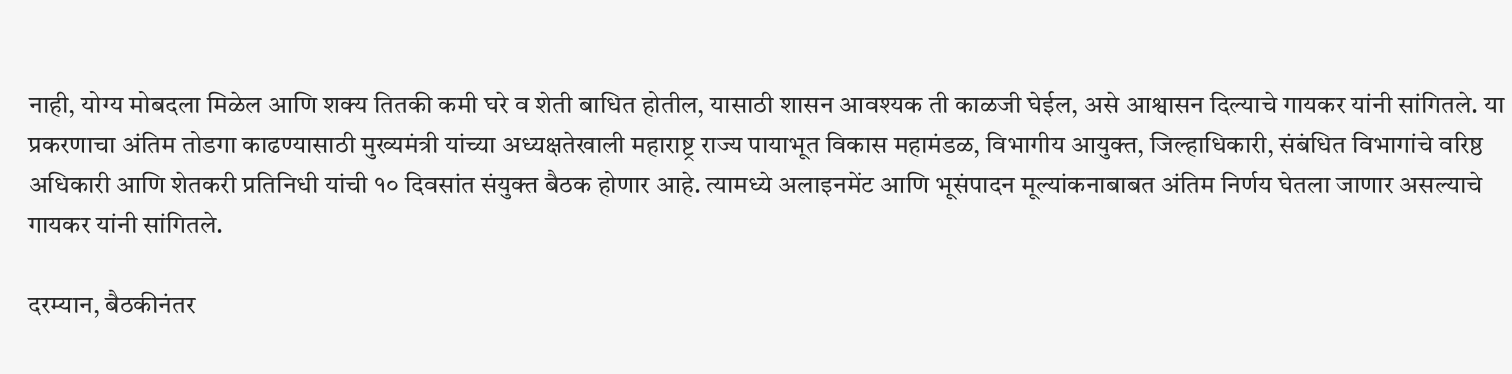नाही, योग्य मोबदला मिळेल आणि शक्य तितकी कमी घरे व शेती बाधित होतील, यासाठी शासन आवश्यक ती काळजी घेईल, असे आश्वासन दिल्याचे गायकर यांनी सांगितले. या प्रकरणाचा अंतिम तोडगा काढण्यासाठी मुख्यमंत्री यांच्या अध्यक्षतेखाली महाराष्ट्र राज्य पायाभूत विकास महामंडळ, विभागीय आयुक्त, जिल्हाधिकारी, संबंधित विभागांचे वरिष्ठ अधिकारी आणि शेतकरी प्रतिनिधी यांची १० दिवसांत संयुक्त बैठक होणार आहे. त्यामध्ये अलाइनमेंट आणि भूसंपादन मूल्यांकनाबाबत अंतिम निर्णय घेतला जाणार असल्याचे गायकर यांनी सांगितले.

दरम्यान, बैठकीनंतर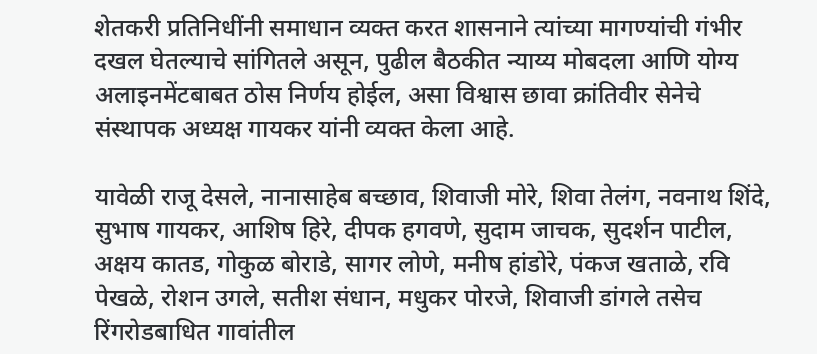शेतकरी प्रतिनिधींनी समाधान व्यक्त करत शासनाने त्यांच्या मागण्यांची गंभीर दखल घेतल्याचे सांगितले असून, पुढील बैठकीत न्याय्य मोबदला आणि योग्य अलाइनमेंटबाबत ठोस निर्णय होईल, असा विश्वास छावा क्रांतिवीर सेनेचे संस्थापक अध्यक्ष गायकर यांनी व्यक्त केला आहे.

यावेळी राजू देसले, नानासाहेब बच्छाव, शिवाजी मोरे, शिवा तेलंग, नवनाथ शिंदे, सुभाष गायकर, आशिष हिरे, दीपक हगवणे, सुदाम जाचक, सुदर्शन पाटील, अक्षय कातड, गोकुळ बोराडे, सागर लोणे, मनीष हांडोरे, पंकज खताळे, रवि पेखळे, रोशन उगले, सतीश संधान, मधुकर पोरजे, शिवाजी डांगले तसेच रिंगरोडबाधित गावांतील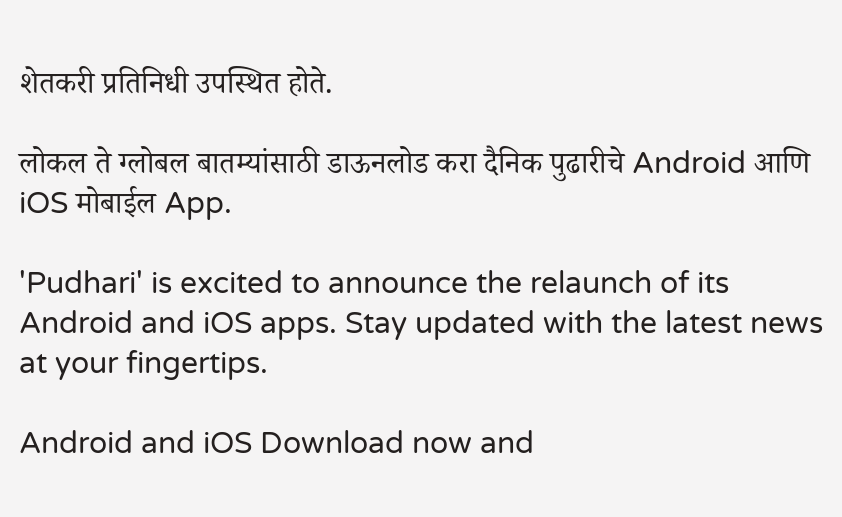शेतकरी प्रतिनिधी उपस्थित होते.

लोकल ते ग्लोबल बातम्यांसाठी डाऊनलोड करा दैनिक पुढारीचे Android आणि iOS मोबाईल App.

'Pudhari' is excited to announce the relaunch of its Android and iOS apps. Stay updated with the latest news at your fingertips.

Android and iOS Download now and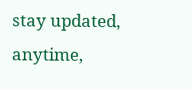stay updated, anytime,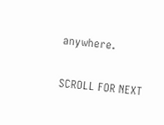anywhere.

SCROLL FOR NEXT